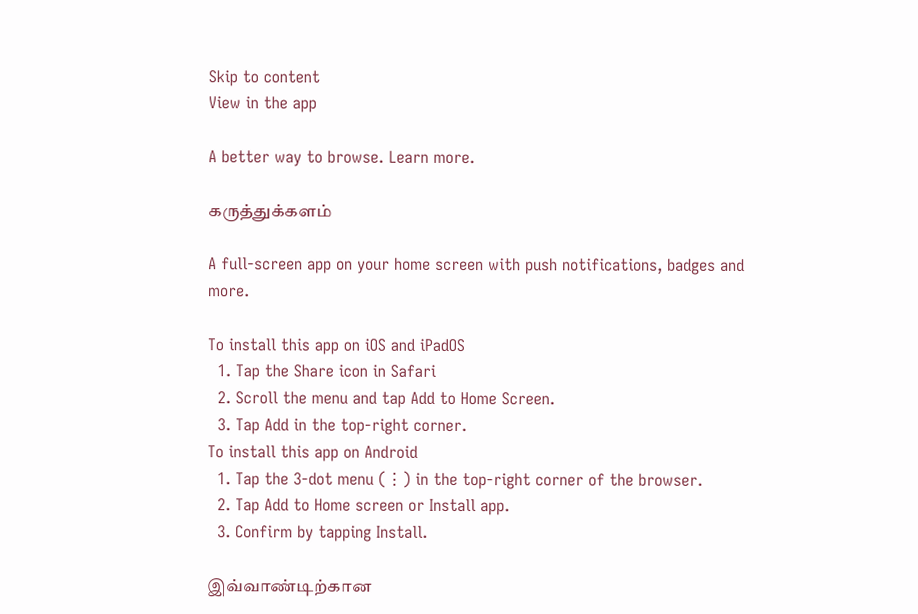Skip to content
View in the app

A better way to browse. Learn more.

கருத்துக்களம்

A full-screen app on your home screen with push notifications, badges and more.

To install this app on iOS and iPadOS
  1. Tap the Share icon in Safari
  2. Scroll the menu and tap Add to Home Screen.
  3. Tap Add in the top-right corner.
To install this app on Android
  1. Tap the 3-dot menu (⋮) in the top-right corner of the browser.
  2. Tap Add to Home screen or Install app.
  3. Confirm by tapping Install.

இவ்வாண்டிற்கான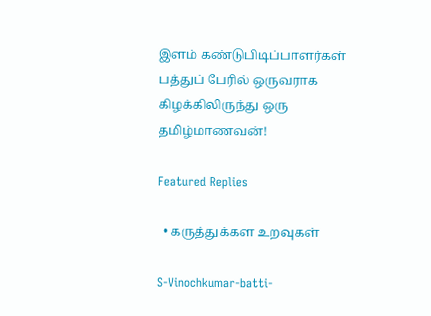இளம் கண்டுபிடிப்பாளர்கள் பத்துப் பேரில் ஒருவராக கிழக்கிலிருந்து ஒரு தமிழ்மாணவன்!

Featured Replies

  • கருத்துக்கள உறவுகள்

S-Vinochkumar-batti-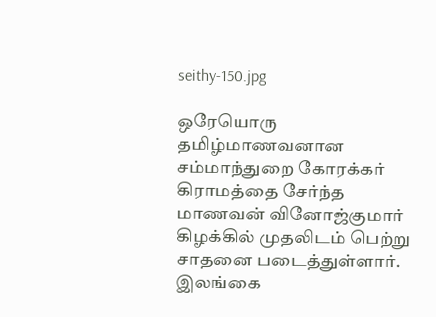seithy-150.jpg

ஒரேயொரு தமிழ்மாணவனான சம்மாந்துறை கோரக்கர் கிராமத்தை சேர்ந்த மாணவன் வினோஜ்குமார் கிழக்கில் முதலிடம் பெற்று சாதனை படைத்துள்ளார். இலங்கை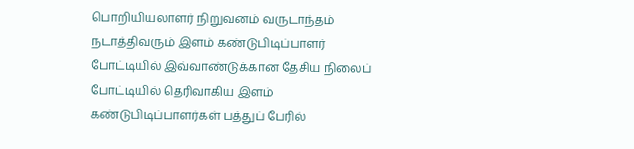பொறியியலாளர் நிறுவனம் வருடாந்தம் நடாத்திவரும் இளம் கண்டுபிடிப்பாளர் போட்டியில் இவ்வாண்டுக்கான தேசிய நிலைப் போட்டியில் தெரிவாகிய இளம் கண்டுபிடிப்பாளர்கள் பத்துப் பேரில்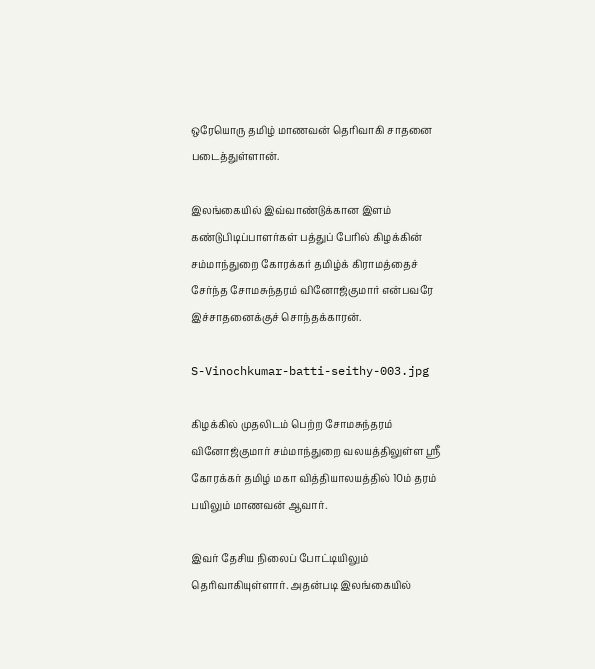ஒரேயொரு தமிழ் மாணவன் தெரிவாகி சாதனை படைத்துள்ளான்.

இலங்கையில் இவ்வாண்டுக்கான இளம் கண்டுபிடிப்பாளர்கள் பத்துப் பேரில் கிழக்கின் சம்மாந்துறை கோரக்கர் தமிழ்க் கிராமத்தைச் சேர்ந்த சோமசுந்தரம் வினோஜ்குமார் என்பவரே இச்சாதனைக்குச் சொந்தக்காரன்.

S-Vinochkumar-batti-seithy-003.jpg

கிழக்கில் முதலிடம் பெற்ற சோமசுந்தரம் வினோஜ்குமார் சம்மாந்துறை வலயத்திலுள்ள ஸ்ரீ கோரக்கர் தமிழ் மகா வித்தியாலயத்தில் 10ம் தரம் பயிலும் மாணவன் ஆவார்.

இவர் தேசிய நிலைப் போட்டியிலும் தெரிவாகியுள்ளார். அதன்படி இலங்கையில்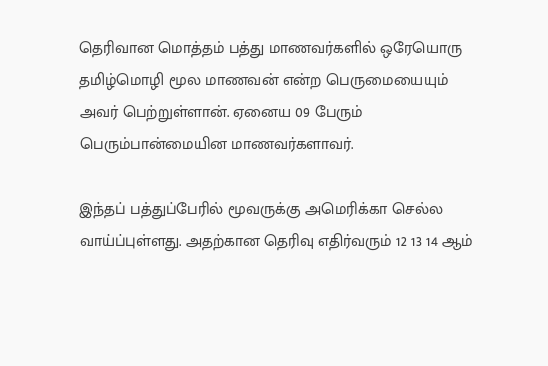தெரிவான மொத்தம் பத்து மாணவர்களில் ஒரேயொரு தமிழ்மொழி மூல மாணவன் என்ற பெருமையையும் அவர் பெற்றுள்ளான். ஏனைய 09 பேரும் பெரும்பான்மையின மாணவர்களாவர்.

இந்தப் பத்துப்பேரில் மூவருக்கு அமெரிக்கா செல்ல வாய்ப்புள்ளது. அதற்கான தெரிவு எதிர்வரும் 12 13 14 ஆம்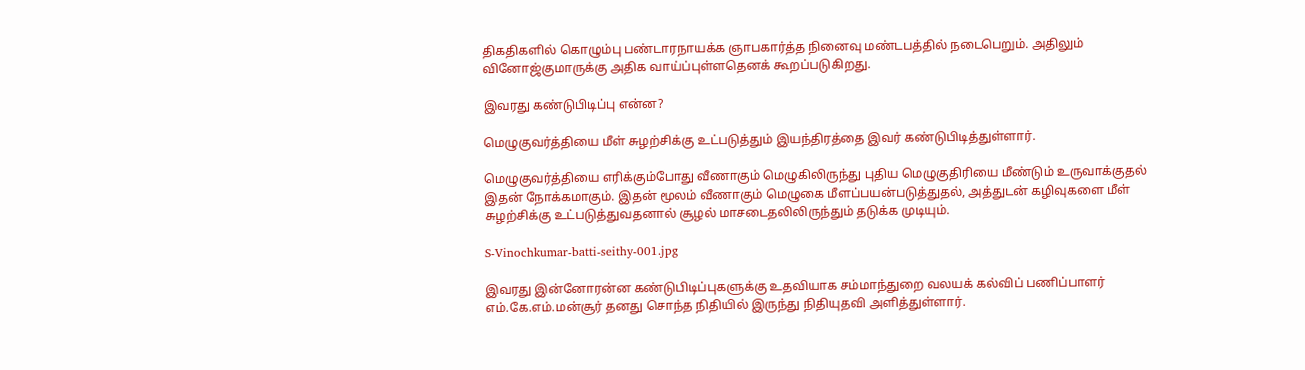திகதிகளில் கொழும்பு பண்டாரநாயக்க ஞாபகார்த்த நினைவு மண்டபத்தில் நடைபெறும். அதிலும் வினோஜ்குமாருக்கு அதிக வாய்ப்புள்ளதெனக் கூறப்படுகிறது.

இவரது கண்டுபிடிப்பு என்ன?

மெழுகுவர்த்தியை மீள் சுழற்சிக்கு உட்படுத்தும் இயந்திரத்தை இவர் கண்டுபிடித்துள்ளார்.

மெழுகுவர்த்தியை எரிக்கும்போது வீணாகும் மெழுகிலிருந்து புதிய மெழுகுதிரியை மீண்டும் உருவாக்குதல் இதன் நோக்கமாகும். இதன் மூலம் வீணாகும் மெழுகை மீளப்பயன்படுத்துதல், அத்துடன் கழிவுகளை மீள் சுழற்சிக்கு உட்படுத்துவதனால் சூழல் மாசடைதலிலிருந்தும் தடுக்க முடியும்.

S-Vinochkumar-batti-seithy-001.jpg

இவரது இன்னோரன்ன கண்டுபிடிப்புகளுக்கு உதவியாக சம்மாந்துறை வலயக் கல்விப் பணிப்பாளர் எம்.கே.எம்.மன்சூர் தனது சொந்த நிதியில் இருந்து நிதியுதவி அளித்துள்ளார்.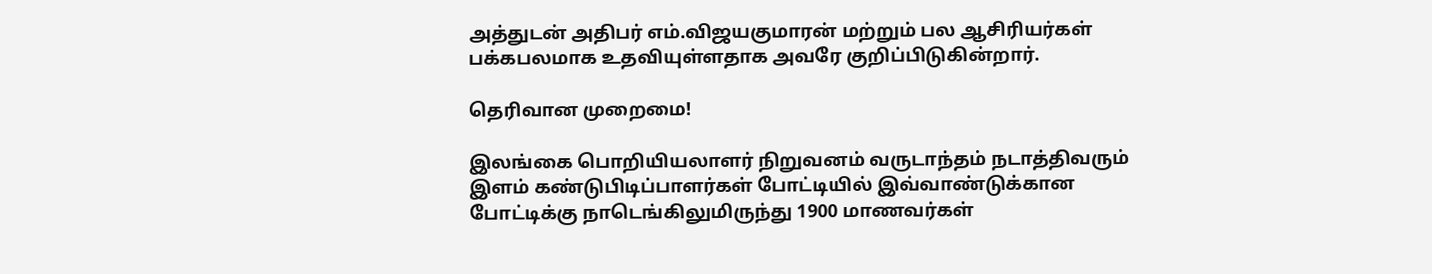அத்துடன் அதிபர் எம்.விஜயகுமாரன் மற்றும் பல ஆசிரியர்கள் பக்கபலமாக உதவியுள்ளதாக அவரே குறிப்பிடுகின்றார்.

தெரிவான முறைமை!

இலங்கை பொறியியலாளர் நிறுவனம் வருடாந்தம் நடாத்திவரும் இளம் கண்டுபிடிப்பாளர்கள் போட்டியில் இவ்வாண்டுக்கான போட்டிக்கு நாடெங்கிலுமிருந்து 1900 மாணவர்கள்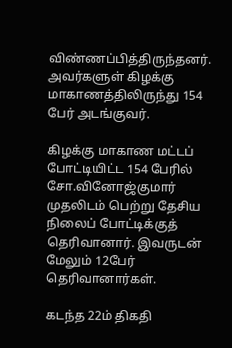விண்ணப்பித்திருந்தனர். அவர்களுள் கிழக்கு மாகாணத்திலிருந்து 154 பேர் அடங்குவர்.

கிழக்கு மாகாண மட்டப் போட்டியிட்ட 154 பேரில் சோ.வினோஜ்குமார் முதலிடம் பெற்று தேசிய நிலைப் போட்டிக்குத் தெரிவானார். இவருடன் மேலும் 12பேர் தெரிவானார்கள்.

கடந்த 22ம் திகதி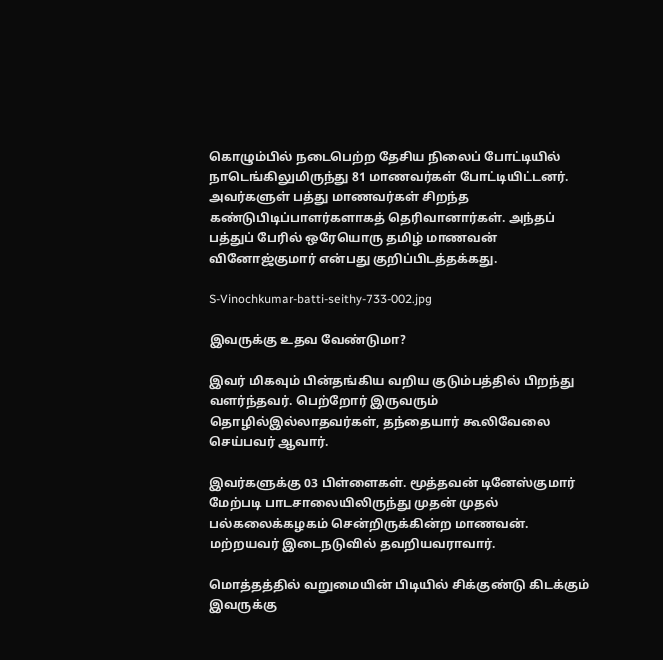கொழும்பில் நடைபெற்ற தேசிய நிலைப் போட்டியில் நாடெங்கிலுமிருந்து 81 மாணவர்கள் போட்டியிட்டனர். அவர்களுள் பத்து மாணவர்கள் சிறந்த கண்டுபிடிப்பாளர்களாகத் தெரிவானார்கள். அந்தப் பத்துப் பேரில் ஒரேயொரு தமிழ் மாணவன் வினோஜ்குமார் என்பது குறிப்பிடத்தக்கது.

S-Vinochkumar-batti-seithy-733-002.jpg

இவருக்கு உதவ வேண்டுமா?

இவர் மிகவும் பின்தங்கிய வறிய குடும்பத்தில் பிறந்து வளர்ந்தவர். பெற்றோர் இருவரும் தொழில்இல்லாதவர்கள், தந்தையார் கூலிவேலை செய்பவர் ஆவார்.

இவர்களுக்கு 03 பிள்ளைகள். மூத்தவன் டினேஸ்குமார் மேற்படி பாடசாலையிலிருந்து முதன் முதல் பல்கலைக்கழகம் சென்றிருக்கின்ற மாணவன். மற்றயவர் இடைநடுவில் தவறியவராவார்.

மொத்தத்தில் வறுமையின் பிடியில் சிக்குண்டு கிடக்கும் இவருக்கு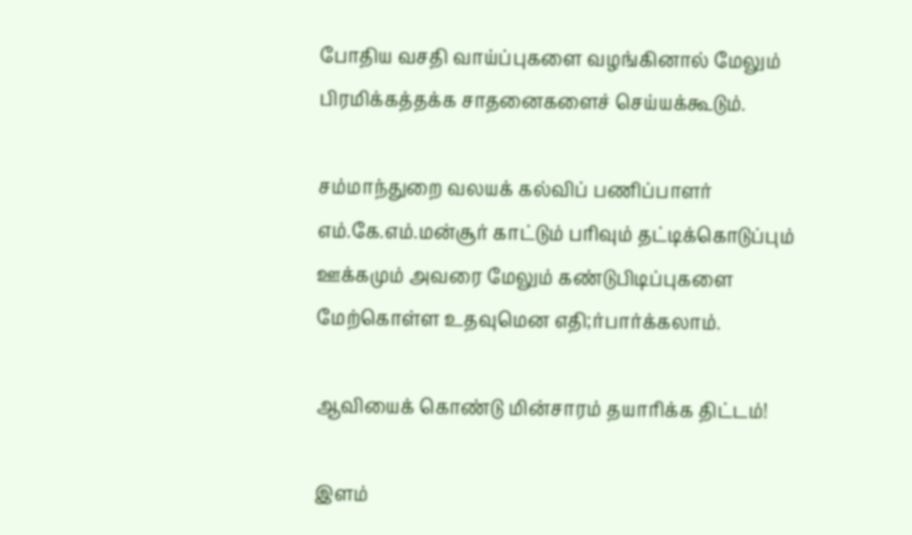போதிய வசதி வாய்ப்புகளை வழங்கினால் மேலும் பிரமிக்கத்தக்க சாதனைகளைச் செய்யக்கூடும்.

சம்மாந்துறை வலயக் கல்விப் பணிப்பாளர் எம்.கே.எம்.மன்சூர் காட்டும் பரிவும் தட்டிக்கொடுப்பும் ஊக்கமும் அவரை மேலும் கண்டுபிடிப்புகளை மேற்கொள்ள உதவுமென எதி;ர்பார்க்கலாம்.

ஆவியைக் கொண்டு மின்சாரம் தயாரிக்க திட்டம்!

இளம்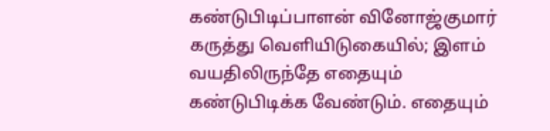கண்டுபிடிப்பாளன் வினோஜ்குமார் கருத்து வெளியிடுகையில்; இளம் வயதிலிருந்தே எதையும் கண்டுபிடிக்க வேண்டும். எதையும்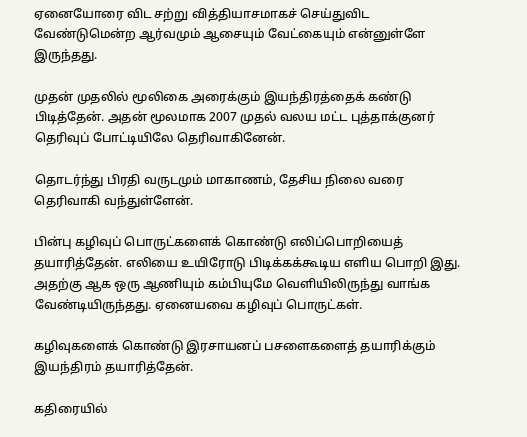ஏனையோரை விட சற்று வித்தியாசமாகச் செய்துவிட வேண்டுமென்ற ஆர்வமும் ஆசையும் வேட்கையும் என்னுள்ளே இருந்தது.

முதன் முதலில் மூலிகை அரைக்கும் இயந்திரத்தைக் கண்டு பிடித்தேன். அதன் மூலமாக 2007 முதல் வலய மட்ட புத்தாக்குனர் தெரிவுப் போட்டியிலே தெரிவாகினேன்.

தொடர்ந்து பிரதி வருடமும் மாகாணம், தேசிய நிலை வரை தெரிவாகி வந்துள்ளேன்.

பின்பு கழிவுப் பொருட்களைக் கொண்டு எலிப்பொறியைத் தயாரித்தேன். எலியை உயிரோடு பிடிக்கக்கூடிய எளிய பொறி இது. அதற்கு ஆக ஒரு ஆணியும் கம்பியுமே வெளியிலிருந்து வாங்க வேண்டியிருந்தது. ஏனையவை கழிவுப் பொருட்கள்.

கழிவுகளைக் கொண்டு இரசாயனப் பசளைகளைத் தயாரிக்கும் இயந்திரம் தயாரித்தேன்.

கதிரையில்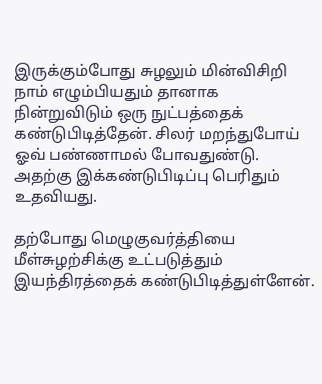இருக்கும்போது சுழலும் மின்விசிறி நாம் எழும்பியதும் தானாக நின்றுவிடும் ஒரு நுட்பத்தைக் கண்டுபிடித்தேன். சிலர் மறந்துபோய் ஓவ் பண்ணாமல் போவதுண்டு. அதற்கு இக்கண்டுபிடிப்பு பெரிதும் உதவியது.

தற்போது மெழுகுவர்த்தியை மீள்சுழற்சிக்கு உட்படுத்தும் இயந்திரத்தைக் கண்டுபிடித்துள்ளேன்.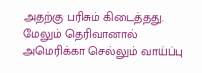அதற்கு பரிசும் கிடைத்தது. மேலும் தெரிவானால் அமெரிக்கா செல்லும் வாய்ப்பு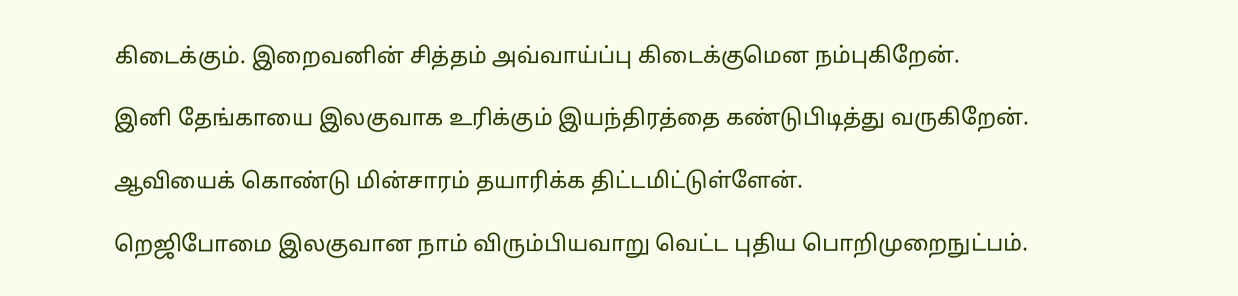கிடைக்கும். இறைவனின் சித்தம் அவ்வாய்ப்பு கிடைக்குமென நம்புகிறேன்.

இனி தேங்காயை இலகுவாக உரிக்கும் இயந்திரத்தை கண்டுபிடித்து வருகிறேன்.

ஆவியைக் கொண்டு மின்சாரம் தயாரிக்க திட்டமிட்டுள்ளேன்.

றெஜிபோமை இலகுவான நாம் விரும்பியவாறு வெட்ட புதிய பொறிமுறைநுட்பம்.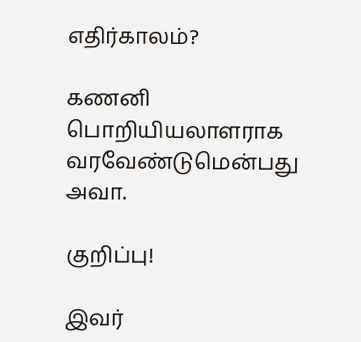எதிர்காலம்?

கணனி பொறியியலாளராக வரவேண்டுமென்பது அவா.

குறிப்பு!

இவர்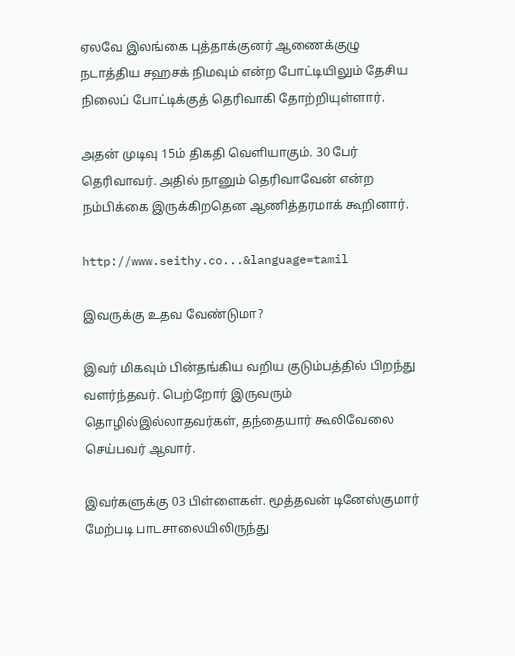ஏலவே இலங்கை புத்தாக்குனர் ஆணைக்குழு நடாத்திய சஹசக் நிமவும் என்ற போட்டியிலும் தேசிய நிலைப் போட்டிக்குத் தெரிவாகி தோற்றியுள்ளார்.

அதன் முடிவு 15ம் திகதி வெளியாகும். 30 பேர் தெரிவாவர். அதில் நானும் தெரிவாவேன் என்ற நம்பிக்கை இருக்கிறதென ஆணித்தரமாக் கூறினார்.

http://www.seithy.co...&language=tamil

இவருக்கு உதவ வேண்டுமா?

இவர் மிகவும் பின்தங்கிய வறிய குடும்பத்தில் பிறந்து வளர்ந்தவர். பெற்றோர் இருவரும் தொழில்இல்லாதவர்கள், தந்தையார் கூலிவேலை செய்பவர் ஆவார்.

இவர்களுக்கு 03 பிள்ளைகள். மூத்தவன் டினேஸ்குமார் மேற்படி பாடசாலையிலிருந்து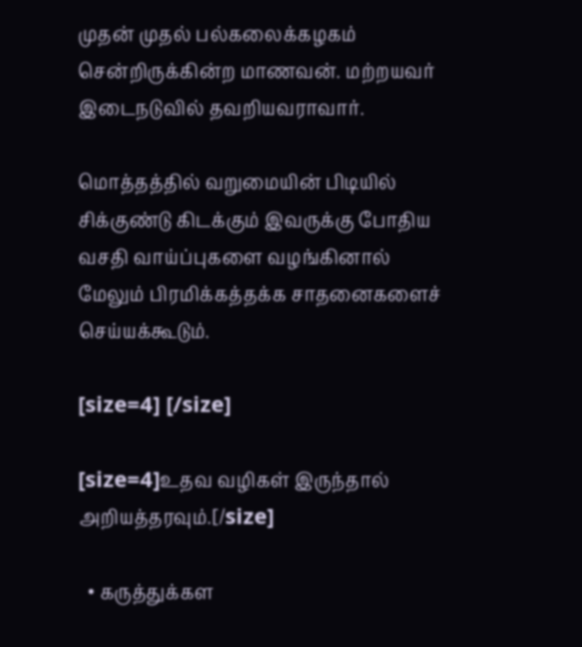முதன் முதல் பல்கலைக்கழகம் சென்றிருக்கின்ற மாணவன். மற்றயவர் இடைநடுவில் தவறியவராவார்.

மொத்தத்தில் வறுமையின் பிடியில் சிக்குண்டு கிடக்கும் இவருக்கு போதிய வசதி வாய்ப்புகளை வழங்கினால் மேலும் பிரமிக்கத்தக்க சாதனைகளைச் செய்யக்கூடும்.

[size=4] [/size]

[size=4]உதவ வழிகள் இருந்தால் அறியத்தரவும்.[/size]

  • கருத்துக்கள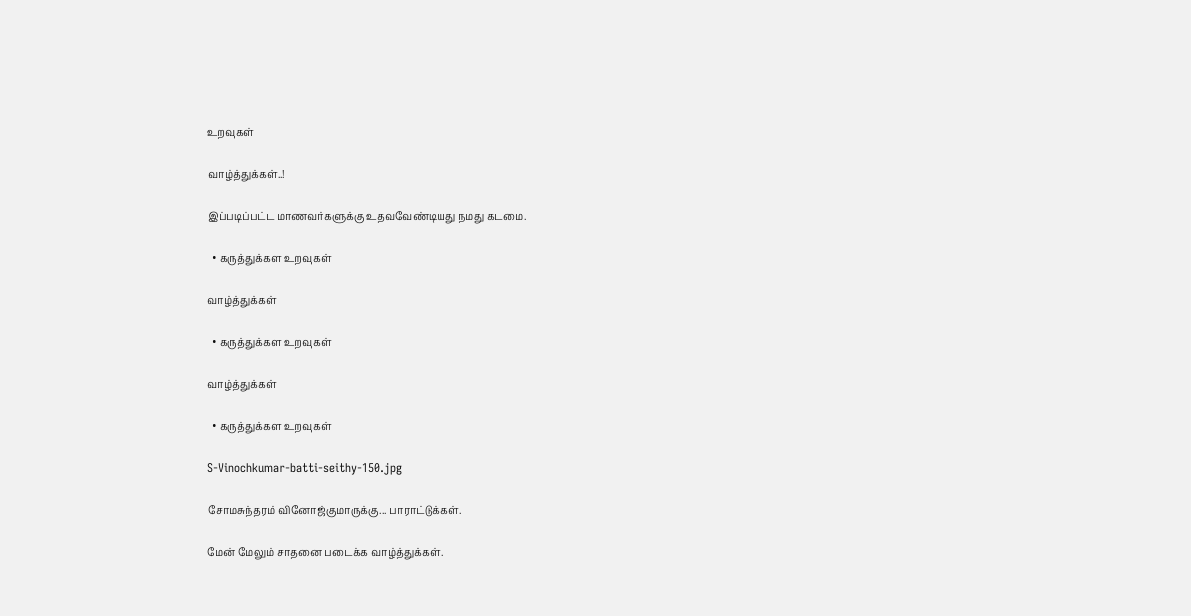உறவுகள்

வாழ்த்துக்கள்..!

இப்படிப்பட்ட மாணவர்களுக்கு உதவவேண்டியது நமது கடமை.

  • கருத்துக்கள உறவுகள்

வாழ்த்துக்கள்

  • கருத்துக்கள உறவுகள்

வாழ்த்துக்கள்

  • கருத்துக்கள உறவுகள்

S-Vinochkumar-batti-seithy-150.jpg

சோமசுந்தரம் வினோஜ்குமாருக்கு... பாராட்டுக்கள்.

மேன் மேலும் சாதனை படைக்க வாழ்த்துக்கள்.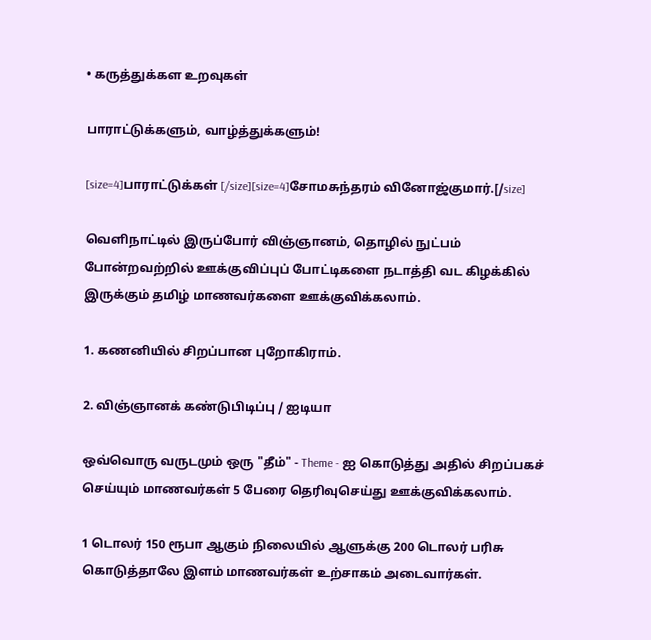• கருத்துக்கள உறவுகள்

பாராட்டுக்களும், வாழ்த்துக்களும்!

[size=4]பாராட்டுக்கள் [/size][size=4]சோமசுந்தரம் வினோஜ்குமார்.[/size]

வெளிநாட்டில் இருப்போர் விஞ்ஞானம், தொழில் நுட்பம் போன்றவற்றில் ஊக்குவிப்புப் போட்டிகளை நடாத்தி வட கிழக்கில் இருக்கும் தமிழ் மாணவர்களை ஊக்குவிக்கலாம்.

1. கணனியில் சிறப்பான புறோகிராம்.

2. விஞ்ஞானக் கண்டுபிடிப்பு / ஐடியா

ஒவ்வொரு வருடமும் ஒரு "தீம்" - Theme - ஐ கொடுத்து அதில் சிறப்பகச் செய்யும் மாணவர்கள் 5 பேரை தெரிவுசெய்து ஊக்குவிக்கலாம்.

1 டொலர் 150 ரூபா ஆகும் நிலையில் ஆளுக்கு 200 டொலர் பரிசு கொடுத்தாலே இளம் மாணவ‌ர்கள் உற்சாகம் அடைவார்கள்.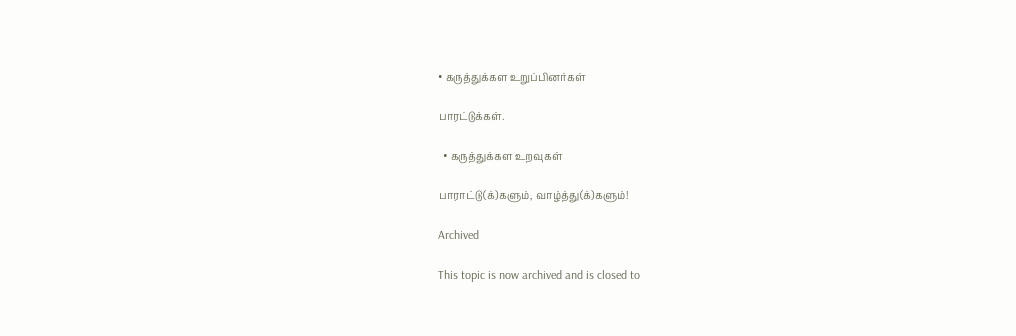• கருத்துக்கள உறுப்பினர்கள்

பாரட்டுக்கள்.

  • கருத்துக்கள உறவுகள்

பாராட்டு(க்)களும், வாழ்த்து(க்)களும்!

Archived

This topic is now archived and is closed to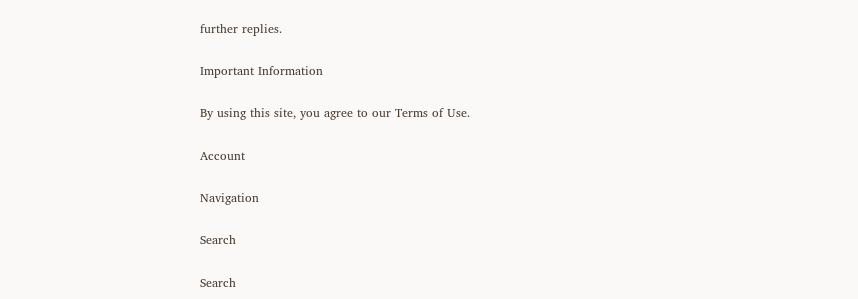further replies.

Important Information

By using this site, you agree to our Terms of Use.

Account

Navigation

Search

Search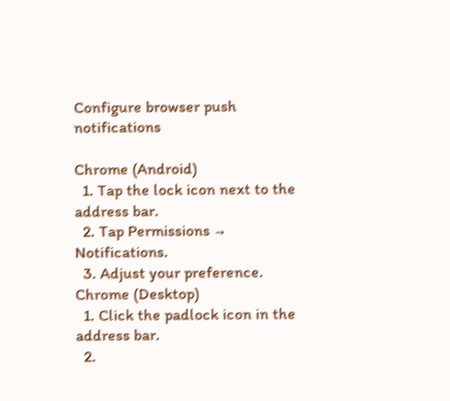Configure browser push notifications

Chrome (Android)
  1. Tap the lock icon next to the address bar.
  2. Tap Permissions → Notifications.
  3. Adjust your preference.
Chrome (Desktop)
  1. Click the padlock icon in the address bar.
  2.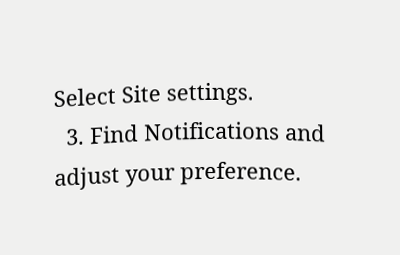Select Site settings.
  3. Find Notifications and adjust your preference.